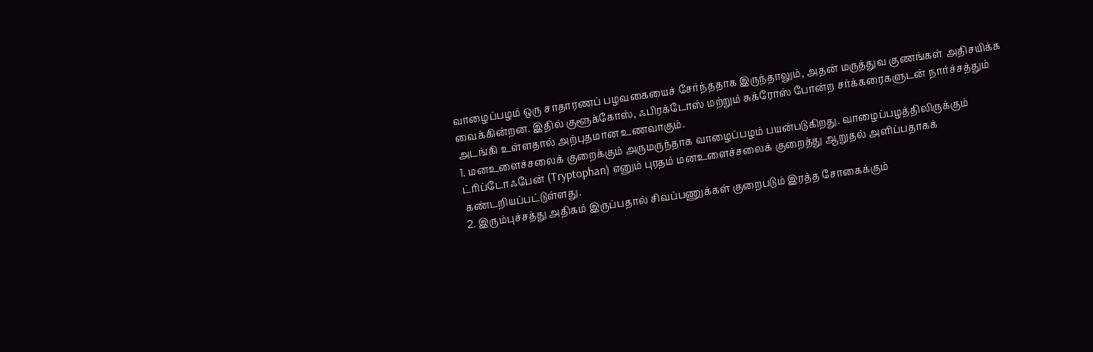வாழைப்பழம் ஒரு சாதாரணப் பழவகையைச் சேர்ந்ததாக இருந்தாலும், அதன் மருத்துவ குணங்கள் அதிசயிக்க வைக்கின்றன. இதில் குளூக்கோஸ், ஃபிரக்டோஸ் மற்றும் சுக்ரோஸ் போன்ற சர்க்கரைகளுடன் நார்ச்சத்தும் அடங்கி உள்ளதால் அற்புதமான உணவாகும்.
1. மனஉளைச்சலைக் குறைக்கும் அருமருந்தாக வாழைப்பழம் பயன்படுகிறது. வாழைப்பழத்திலிருக்கும் ட்ரிப்டோஃபேன் (Tryptophan) எனும் புரதம் மனஉளைச்சலைக் குறைத்து ஆறுதல் அளிப்பதாகக் கண்டறியப்பட்டுள்ளது.
2. இரும்புச்சத்து அதிகம் இருப்பதால் சிவப்பணுக்கள் குறைபடும் இரத்த சோகைக்கும்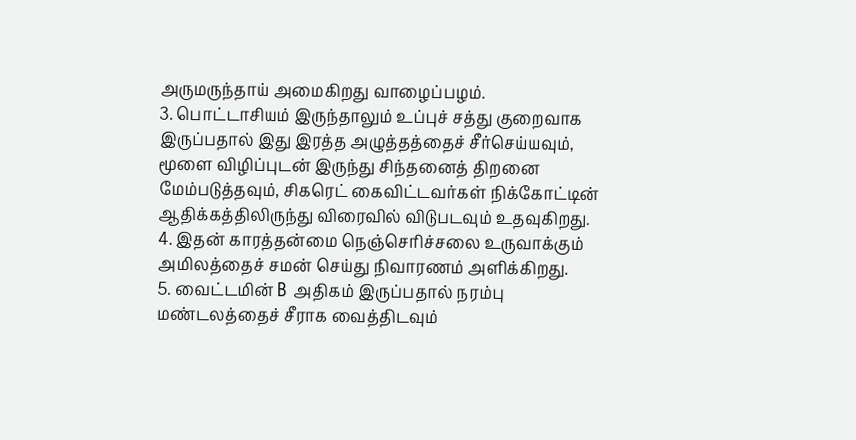அருமருந்தாய் அமைகிறது வாழைப்பழம்.
3. பொட்டாசியம் இருந்தாலும் உப்புச் சத்து குறைவாக இருப்பதால் இது இரத்த அழுத்தத்தைச் சீர்செய்யவும், மூளை விழிப்புடன் இருந்து சிந்தனைத் திறனை மேம்படுத்தவும், சிகரெட் கைவிட்டவர்கள் நிக்கோட்டின் ஆதிக்கத்திலிருந்து விரைவில் விடுபடவும் உதவுகிறது.
4. இதன் காரத்தன்மை நெஞ்செரிச்சலை உருவாக்கும் அமிலத்தைச் சமன் செய்து நிவாரணம் அளிக்கிறது.
5. வைட்டமின் B அதிகம் இருப்பதால் நரம்பு மண்டலத்தைச் சீராக வைத்திடவும்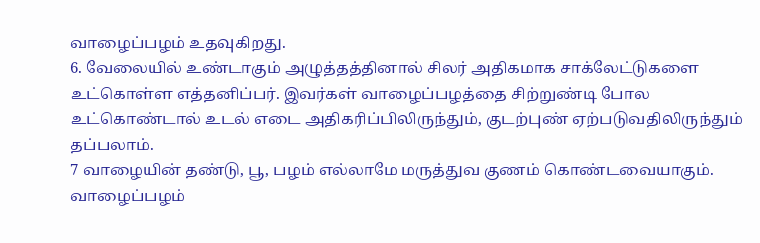வாழைப்பழம் உதவுகிறது.
6. வேலையில் உண்டாகும் அழுத்தத்தினால் சிலர் அதிகமாக சாக்லேட்டுகளை உட்கொள்ள எத்தனிப்பர். இவர்கள் வாழைப்பழத்தை சிற்றுண்டி போல உட்கொண்டால் உடல் எடை அதிகரிப்பிலிருந்தும், குடற்புண் ஏற்படுவதிலிருந்தும் தப்பலாம்.
7 வாழையின் தண்டு, பூ, பழம் எல்லாமே மருத்துவ குணம் கொண்டவையாகும். வாழைப்பழம்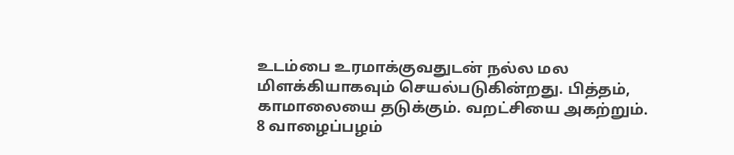உடம்பை உரமாக்குவதுடன் நல்ல மல மிளக்கியாகவும் செயல்படுகின்றது. பித்தம், காமாலையை தடுக்கும். வறட்சியை அகற்றும்.
8 வாழைப்பழம்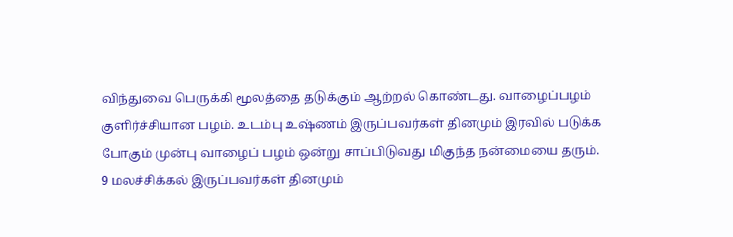விந்துவை பெருக்கி மூலத்தை தடுக்கும் ஆற்றல் கொண்டது. வாழைப்பழம் குளிர்ச்சியான பழம். உடம்பு உஷ்ணம் இருப்பவர்கள் தினமும் இரவில் படுக்க போகும் முன்பு வாழைப் பழம் ஒன்று சாப்பிடுவது மிகுந்த நன்மையை தரும்.
9 மலச்சிக்கல் இருப்பவர்கள் தினமும்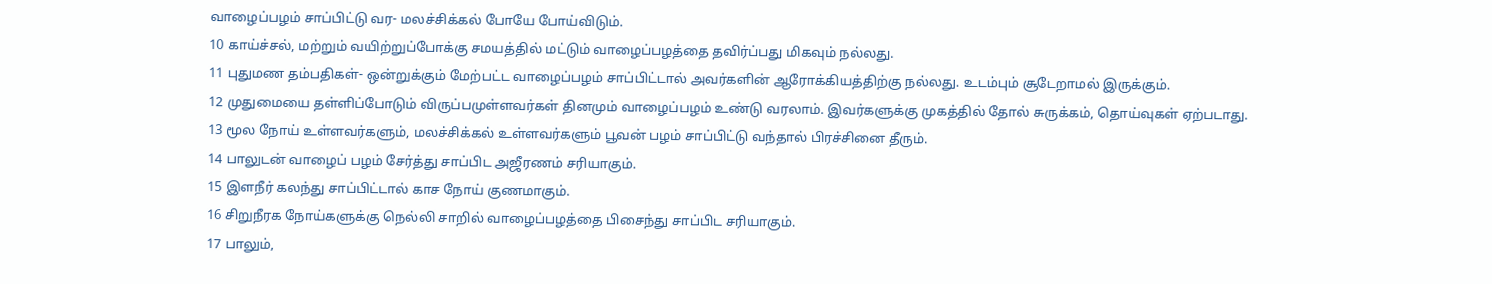வாழைப்பழம் சாப்பிட்டு வர- மலச்சிக்கல் போயே போய்விடும்.
10 காய்ச்சல், மற்றும் வயிற்றுப்போக்கு சமயத்தில் மட்டும் வாழைப்பழத்தை தவிர்ப்பது மிகவும் நல்லது.
11 புதுமண தம்பதிகள்- ஒன்றுக்கும் மேற்பட்ட வாழைப்பழம் சாப்பிட்டால் அவர்களின் ஆரோக்கியத்திற்கு நல்லது. உடம்பும் சூடேறாமல் இருக்கும்.
12 முதுமையை தள்ளிப்போடும் விருப்பமுள்ளவர்கள் தினமும் வாழைப்பழம் உண்டு வரலாம். இவர்களுக்கு முகத்தில் தோல் சுருக்கம், தொய்வுகள் ஏற்படாது.
13 மூல நோய் உள்ளவர்களும், மலச்சிக்கல் உள்ளவர்களும் பூவன் பழம் சாப்பிட்டு வந்தால் பிரச்சினை தீரும்.
14 பாலுடன் வாழைப் பழம் சேர்த்து சாப்பிட அஜீரணம் சரியாகும்.
15 இளநீர் கலந்து சாப்பிட்டால் காச நோய் குணமாகும்.
16 சிறுநீரக நோய்களுக்கு நெல்லி சாறில் வாழைப்பழத்தை பிசைந்து சாப்பிட சரியாகும்.
17 பாலும்,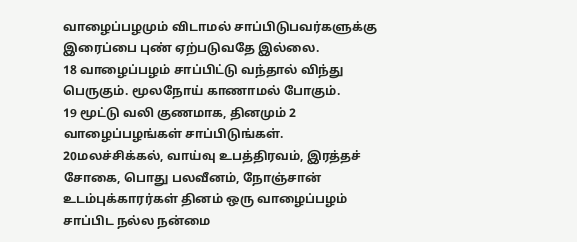வாழைப்பழமும் விடாமல் சாப்பிடுபவர்களுக்கு இரைப்பை புண் ஏற்படுவதே இல்லை.
18 வாழைப்பழம் சாப்பிட்டு வந்தால் விந்து பெருகும். மூலநோய் காணாமல் போகும்.
19 மூட்டு வலி குணமாக, தினமும் 2 வாழைப்பழங்கள் சாப்பிடுங்கள்.
20மலச்சிக்கல், வாய்வு உபத்திரவம், இரத்தச் சோகை, பொது பலவீனம், நோஞ்சான் உடம்புக்காரர்கள் தினம் ஒரு வாழைப்பழம் சாப்பிட நல்ல நன்மை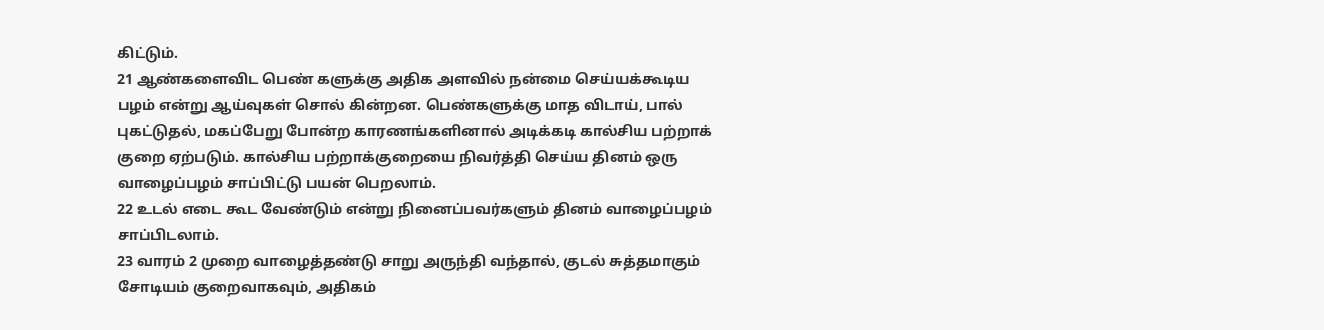கிட்டும்.
21 ஆண்களைவிட பெண் களுக்கு அதிக அளவில் நன்மை செய்யக்கூடிய பழம் என்று ஆய்வுகள் சொல் கின்றன. பெண்களுக்கு மாத விடாய், பால் புகட்டுதல், மகப்பேறு போன்ற காரணங்களினால் அடிக்கடி கால்சிய பற்றாக் குறை ஏற்படும். கால்சிய பற்றாக்குறையை நிவர்த்தி செய்ய தினம் ஒரு வாழைப்பழம் சாப்பிட்டு பயன் பெறலாம்.
22 உடல் எடை கூட வேண்டும் என்று நினைப்பவர்களும் தினம் வாழைப்பழம் சாப்பிடலாம்.
23 வாரம் 2 முறை வாழைத்தண்டு சாறு அருந்தி வந்தால், குடல் சுத்தமாகும் சோடியம் குறைவாகவும், அதிகம்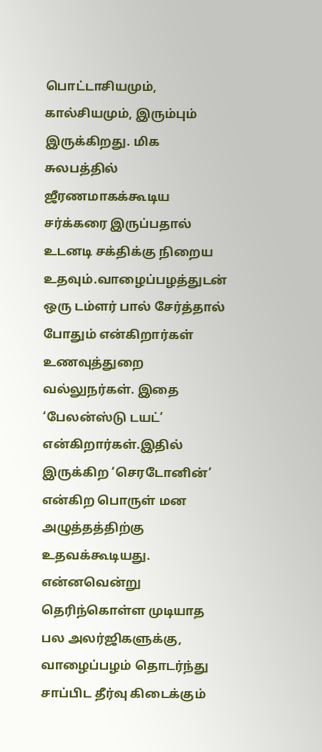பொட்டாசியமும், கால்சியமும், இரும்பும் இருக்கிறது. மிக சுலபத்தில் ஜீரணமாகக்கூடிய சர்க்கரை இருப்பதால் உடனடி சக்திக்கு நிறைய உதவும்.வாழைப்பழத்துடன் ஒரு டம்ளர் பால் சேர்த்தால் போதும் என்கிறார்கள் உணவுத்துறை வல்லுநர்கள். இதை ‘பேலன்ஸ்டு டயட்’ என்கிறார்கள்.இதில் இருக்கிற ‘செரடோனின்’ என்கிற பொருள் மன அழுத்தத்திற்கு உதவக்கூடியது. என்னவென்று தெரிந்கொள்ள முடியாத பல அலர்ஜிகளுக்கு, வாழைப்பழம் தொடர்ந்து சாப்பிட தீர்வு கிடைக்கும்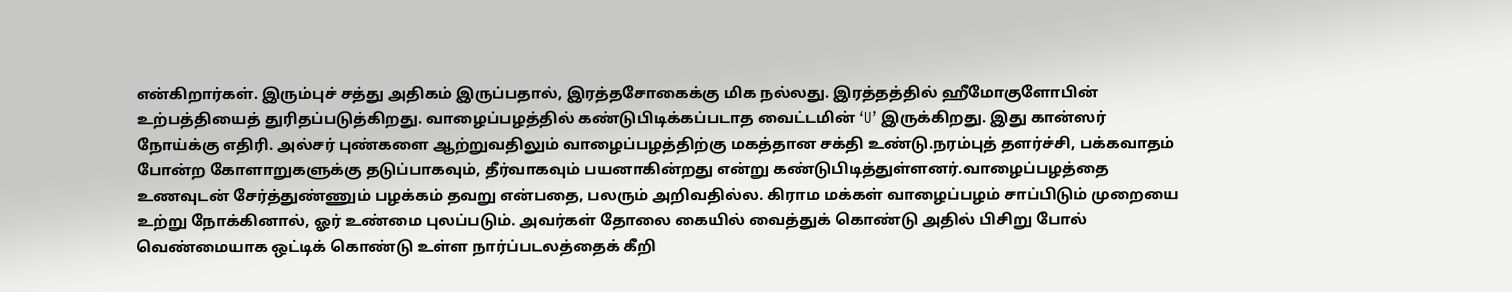என்கிறார்கள். இரும்புச் சத்து அதிகம் இருப்பதால், இரத்தசோகைக்கு மிக நல்லது. இரத்தத்தில் ஹீமோகுளோபின் உற்பத்தியைத் துரிதப்படுத்கிறது. வாழைப்பழத்தில் கண்டுபிடிக்கப்படாத வைட்டமின் ‘U’ இருக்கிறது. இது கான்ஸர் நோய்க்கு எதிரி. அல்சர் புண்களை ஆற்றுவதிலும் வாழைப்பழத்திற்கு மகத்தான சக்தி உண்டு.நரம்புத் தளர்ச்சி, பக்கவாதம் போன்ற கோளாறுகளுக்கு தடுப்பாகவும், தீர்வாகவும் பயனாகின்றது என்று கண்டுபிடித்துள்ளனர்.வாழைப்பழத்தை உணவுடன் சேர்த்துண்ணும் பழக்கம் தவறு என்பதை, பலரும் அறிவதில்ல. கிராம மக்கள் வாழைப்பழம் சாப்பிடும் முறையை உற்று நோக்கினால், ஓர் உண்மை புலப்படும். அவர்கள் தோலை கையில் வைத்துக் கொண்டு அதில் பிசிறு போல் வெண்மையாக ஒட்டிக் கொண்டு உள்ள நார்ப்படலத்தைக் கீறி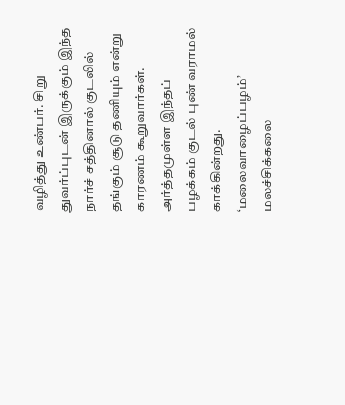வழித்து உண்பர். சிறு துவர்ப்புடன் இருக்கும் இந்த நார்ச் சத்தினால் குடலில் தங்கும் சூடு தணியும் என்று காரணம் கூறுவார்கள். அர்த்தமுள்ள இந்தப் பழக்கம் குடல் புண் வராமல் காக்கின்றது. ‘மலைவாழைப்பழம்’ மலச்சிக்கலை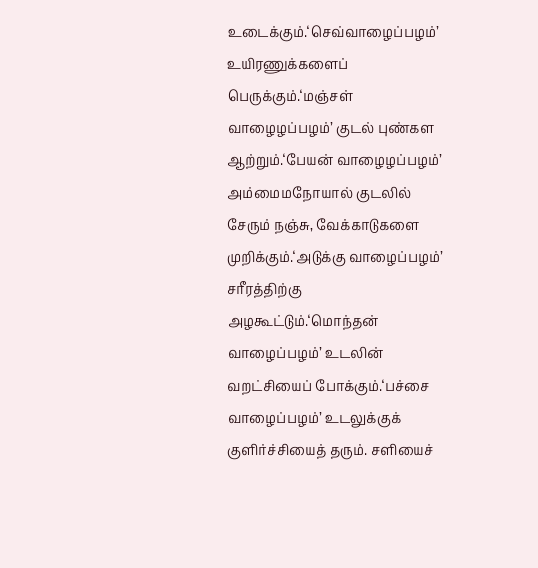உடைக்கும்.‘செவ்வாழைப்பழம்’ உயிரணுக்களைப் பெருக்கும்.‘மஞ்சள் வாழைழப்பழம்’ குடல் புண்கள ஆற்றும்.‘பேயன் வாழைழப்பழம்’ அம்மைமநோயால் குடலில் சேரும் நஞ்சு, வேக்காடுகளை முறிக்கும்.‘அடுக்கு வாழைப்பழம்’ சரீரத்திற்கு அழகூட்டும்.‘மொந்தன் வாழைப்பழம்’ உடலின் வறட்சியைப் போக்கும்.‘பச்சை வாழைப்பழம்’ உடலுக்குக் குளிர்ச்சியைத் தரும். சளியைச்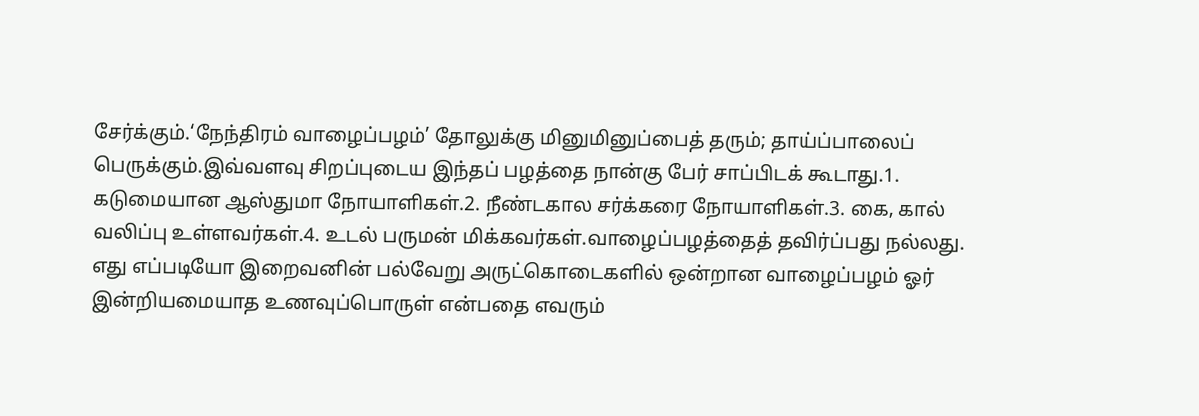சேர்க்கும்.‘நேந்திரம் வாழைப்பழம்’ தோலுக்கு மினுமினுப்பைத் தரும்; தாய்ப்பாலைப் பெருக்கும்.இவ்வளவு சிறப்புடைய இந்தப் பழத்தை நான்கு பேர் சாப்பிடக் கூடாது.1. கடுமையான ஆஸ்துமா நோயாளிகள்.2. நீண்டகால சர்க்கரை நோயாளிகள்.3. கை, கால் வலிப்பு உள்ளவர்கள்.4. உடல் பருமன் மிக்கவர்கள்.வாழைப்பழத்தைத் தவிர்ப்பது நல்லது.
எது எப்படியோ இறைவனின் பல்வேறு அருட்கொடைகளில் ஒன்றான வாழைப்பழம் ஓர் இன்றியமையாத உணவுப்பொருள் என்பதை எவரும்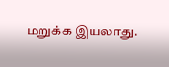மறுக்க இயலாது.